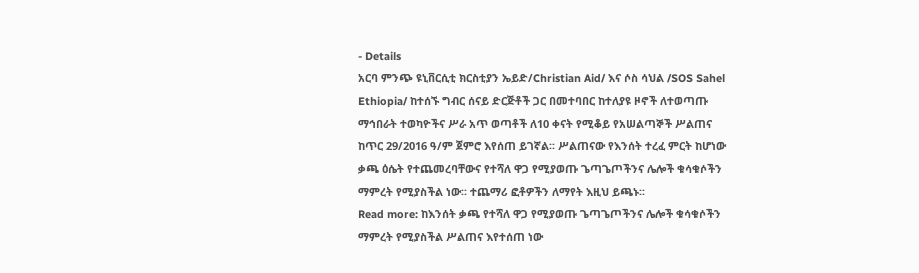- Details
አርባ ምንጭ ዩኒቨርሲቲ ክርስቲያን ኤይድ/Christian Aid/ እና ሶስ ሳህል /SOS Sahel Ethiopia/ ከተሰኙ ግብር ሰናይ ድርጅቶች ጋር በመተባበር ከተለያዩ ዞኖች ለተወጣጡ ማኅበራት ተወካዮችና ሥራ አጥ ወጣቶች ለ10 ቀናት የሚቆይ የአሠልጣኞች ሥልጠና ከጥር 29/2016 ዓ/ም ጀምሮ እየሰጠ ይገኛል፡፡ ሥልጠናው የእንሰት ተረፈ ምርት ከሆነው ቃጫ ዕሴት የተጨመረባቸውና የተሻለ ዋጋ የሚያወጡ ጌጣጌጦችንና ሌሎች ቁሳቁሶችን ማምረት የሚያስችል ነው፡፡ ተጨማሪ ፎቶዎችን ለማየት እዚህ ይጫኑ፡፡
Read more: ከእንሰት ቃጫ የተሻለ ዋጋ የሚያወጡ ጌጣጌጦችንና ሌሎች ቁሳቁሶችን ማምረት የሚያስችል ሥልጠና እየተሰጠ ነው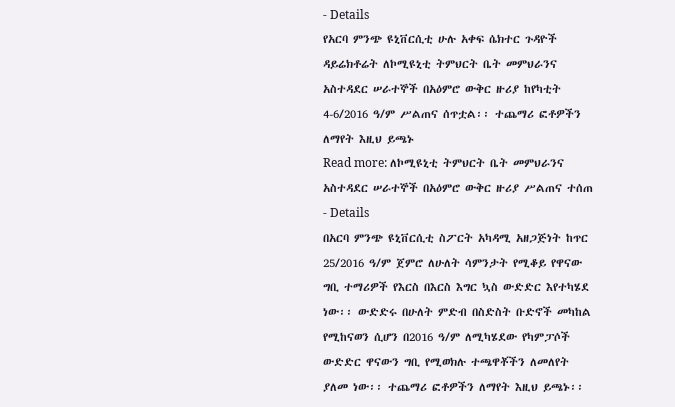- Details
የአርባ ምንጭ ዩኒቨርሲቲ ሁሉ አቀፍ ሴክተር ጉዳዮች ዳይሬክቶሬት ለኮሚዩኒቲ ትምህርት ቤት መምህራንና አስተዳደር ሠራተኞች በአዕምሮ ውቅር ዙሪያ ከየካቲት 4-6/2016 ዓ/ም ሥልጠና ሰጥቷል፡፡ ተጨማሪ ፎቶዎችን ለማየት እዚህ ይጫኑ
Read more: ለኮሚዩኒቲ ትምህርት ቤት መምህራንና አስተዳደር ሠራተኞች በአዕምሮ ውቅር ዙሪያ ሥልጠና ተሰጠ
- Details
በአርባ ምንጭ ዩኒቨርሲቲ ስፖርት አካዳሚ አዘጋጅነት ከጥር 25/2016 ዓ/ም ጀምሮ ለሁለት ሳምንታት የሚቆይ የዋናው ግቢ ተማሪዎች የእርስ በእርስ እግር ኳስ ውድድር እየተካሄደ ነው፡፡ ውድድሩ በሁለት ምድብ በስድስት ቡድኖች መካከል የሚከናወን ሲሆን በ2016 ዓ/ም ለሚካሄደው የካምፓሶች ውድድር ዋናውን ግቢ የሚወክሉ ተጫዋቾችን ለመለየት ያለመ ነው፡፡ ተጨማሪ ፎቶዎችን ለማየት እዚህ ይጫኑ፡፡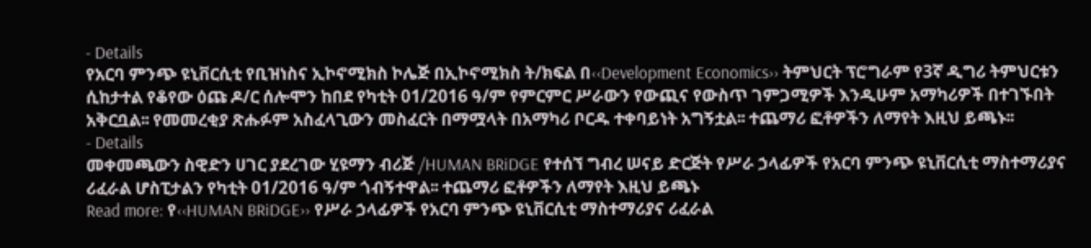- Details
የአርባ ምንጭ ዩኒቨርሲቲ የቢዝነስና ኢኮኖሚክስ ኮሌጅ በኢኮኖሚክስ ት/ክፍል በ‹‹Development Economics›› ትምህርት ፕሮግራም የ3ኛ ዲግሪ ትምህርቱን ሲከታተል የቆየው ዕጩ ዶ/ር ሰሎሞን ከበደ የካቲት 01/2016 ዓ/ም የምርምር ሥራውን የውጪና የውስጥ ገምጋሚዎች እንዲሁም አማካሪዎች በተገኙበት አቅርቧል፡፡ የመመረቂያ ጽሑፉም አስፈላጊውን መስፈርት በማሟላት በአማካሪ ቦርዱ ተቀባይነት አግኝቷል፡፡ ተጨማሪ ፎቶዎችን ለማየት እዚህ ይጫኑ፡፡
- Details
መቀመጫውን ስዊድን ሀገር ያደረገው ሂዩማን ብሪጅ /HUMAN BRiDGE የተሰኘ ግብረ ሠናይ ድርጅት የሥራ ኃላፊዎች የአርባ ምንጭ ዩኒቨርሲቲ ማስተማሪያና ሪፈራል ሆስፒታልን የካቲት 01/2016 ዓ/ም ጎብኝተዋል፡፡ ተጨማሪ ፎቶዎችን ለማየት እዚህ ይጫኑ
Read more: የ‹‹HUMAN BRiDGE›› የሥራ ኃላፊዎች የአርባ ምንጭ ዩኒቨርሲቲ ማስተማሪያና ሪፈራል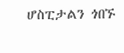ሆስፒታልን ጎበኙ